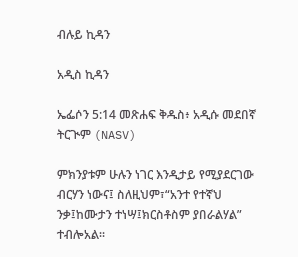ብሉይ ኪዳን

አዲስ ኪዳን

ኤፌሶን 5:14 መጽሐፍ ቅዱስ፥ አዲሱ መደበኛ ትርጒም (NASV)

ምክንያቱም ሁሉን ነገር እንዲታይ የሚያደርገው ብርሃን ነውና፤ ስለዚህም፣“አንተ የተኛህ ንቃ፤ከሙታን ተነሣ፤ክርስቶስም ያበራልሃል” ተብሎአል።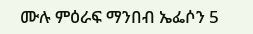ሙሉ ምዕራፍ ማንበብ ኤፌሶን 5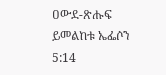ዐውደ-ጽሑፍ ይመልከቱ ኤፌሶን 5:14